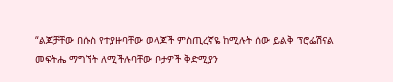“ልጆቻቸው በሱስ የተያዙባቸው ወላጆች ምስጢረኛዬ ከሚሉት ሰው ይልቅ ፕሮፌሽናል መፍትሔ ማግኘት ለሚችሉባቸው ቦታዎች ቅድሚያን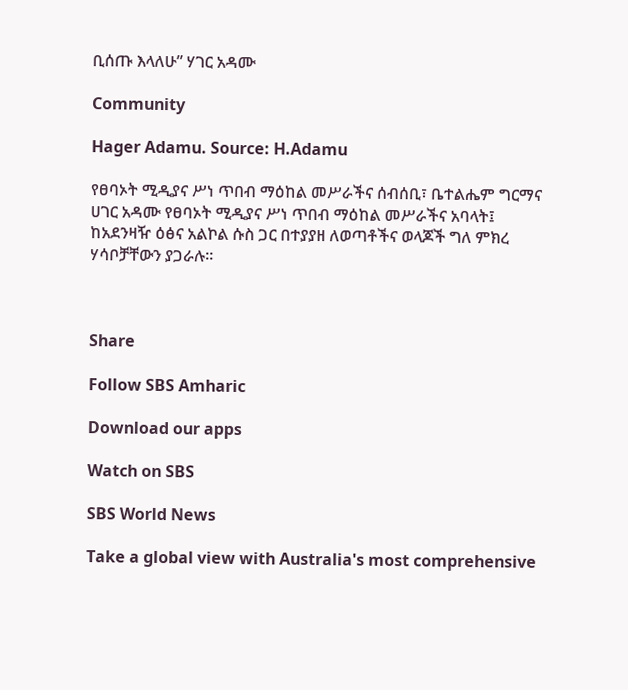ቢሰጡ እላለሁ” ሃገር አዳሙ

Community

Hager Adamu. Source: H.Adamu

የፀባኦት ሚዲያና ሥነ ጥበብ ማዕከል መሥራችና ሰብሰቢ፣ ቤተልሔም ግርማና ሀገር አዳሙ የፀባኦት ሚዲያና ሥነ ጥበብ ማዕከል መሥራችና አባላት፤ ከአደንዛዥ ዕፅና አልኮል ሱስ ጋር በተያያዘ ለወጣቶችና ወላጆች ግለ ምክረ ሃሳቦቻቸውን ያጋራሉ።



Share

Follow SBS Amharic

Download our apps

Watch on SBS

SBS World News

Take a global view with Australia's most comprehensive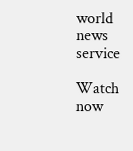world news service

Watch now